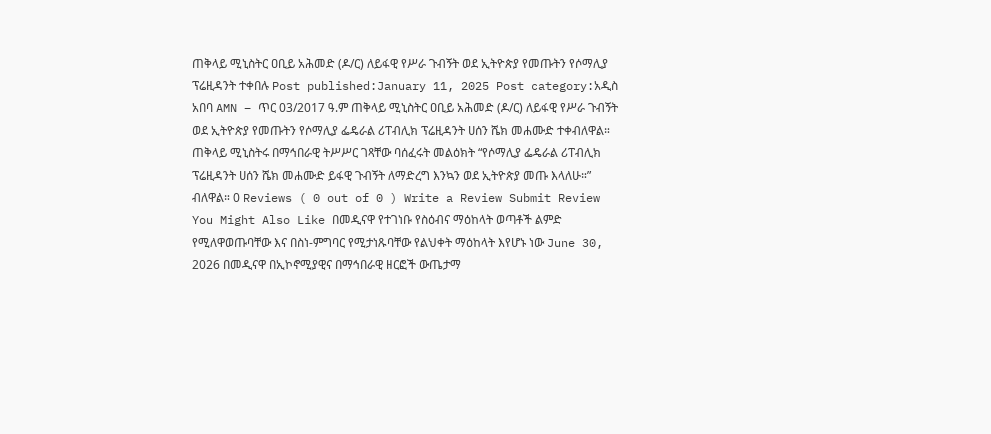ጠቅላይ ሚኒስትር ዐቢይ አሕመድ (ዶ/ር) ለይፋዊ የሥራ ጉብኝት ወደ ኢትዮጵያ የመጡትን የሶማሊያ ፕሬዚዳንት ተቀበሉ Post published:January 11, 2025 Post category:አዲስ አበባ AMN – ጥር 03/2017 ዓ.ም ጠቅላይ ሚኒስትር ዐቢይ አሕመድ (ዶ/ር) ለይፋዊ የሥራ ጉብኝት ወደ ኢትዮጵያ የመጡትን የሶማሊያ ፌዴራል ሪፐብሊክ ፕሬዚዳንት ሀሰን ሼክ መሐሙድ ተቀብለዋል። ጠቅላይ ሚኒስትሩ በማኅበራዊ ትሥሥር ገጻቸው ባሰፈሩት መልዕክት “የሶማሊያ ፌዴራል ሪፐብሊክ ፕሬዚዳንት ሀሰን ሼክ መሐሙድ ይፋዊ ጉብኝት ለማድረግ እንኳን ወደ ኢትዮጵያ መጡ እላለሁ።” ብለዋል። 0 Reviews ( 0 out of 0 ) Write a Review Submit Review You Might Also Like በመዲናዋ የተገነቡ የስዕብና ማዕከላት ወጣቶች ልምድ የሚለዋወጡባቸው እና በስነ-ምግባር የሚታነጹባቸው የልህቀት ማዕከላት እየሆኑ ነው June 30, 2026 በመዲናዋ በኢኮኖሚያዊና በማኅበራዊ ዘርፎች ውጤታማ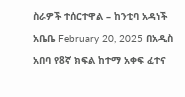ስራዎች ተሰርተዋል – ከንቲባ አዳነች አቤቤ February 20, 2025 በአዲስ አበባ የ8ኛ ክፍል ከተማ አቀፍ ፈተና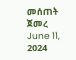መሰጠት ጀመረ June 11, 2024